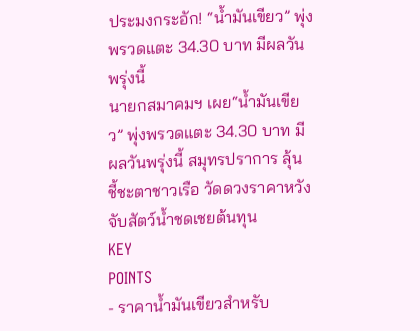ประมงกระอัก! “น้ำมันเขียว” พุ่งพรวดแตะ 34.30 บาท มีผลวันพรุ่งนี้
นายกสมาคมฯ เผย“น้ำมันเขียว” พุ่งพรวดแตะ 34.30 บาท มีผลวันพรุ่งนี้ สมุทรปราการ ลุ้น ชี้ชะตาชาวเรือ วัดดวงราคาหวังจับสัตว์น้ำชดเชยต้นทุน
KEY
POINTS
- ราคาน้ำมันเขียวสำหรับ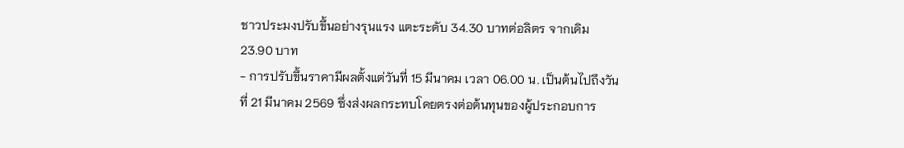ชาวประมงปรับขึ้นอย่างรุนแรง แตะระดับ 34.30 บาทต่อลิตร จากเดิม 23.90 บาท
- การปรับขึ้นราคามีผลตั้งแต่วันที่ 15 มีนาคม เวลา 06.00 น. เป็นต้นไปถึงวันที่ 21 มีนาคม 2569 ซึ่งส่งผลกระทบโดยตรงต่อต้นทุนของผู้ประกอบการ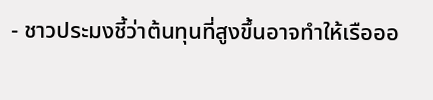- ชาวประมงชี้ว่าต้นทุนที่สูงขึ้นอาจทำให้เรือออ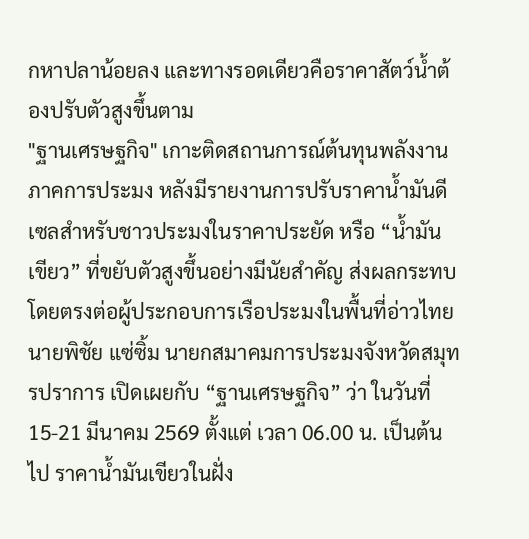กหาปลาน้อยลง และทางรอดเดียวคือราคาสัตว์น้ำต้องปรับตัวสูงขึ้นตาม
"ฐานเศรษฐกิจ" เกาะติดสถานการณ์ต้นทุนพลังงานภาคการประมง หลังมีรายงานการปรับราคาน้ำมันดีเซลสำหรับชาวประมงในราคาประยัด หรือ “น้ำมันเขียว” ที่ขยับตัวสูงขึ้นอย่างมีนัยสำคัญ ส่งผลกระทบโดยตรงต่อผู้ประกอบการเรือประมงในพื้นที่อ่าวไทย
นายพิชัย แซ่ซิ้ม นายกสมาคมการประมงจังหวัดสมุทรปราการ เปิดเผยกับ “ฐานเศรษฐกิจ” ว่า ในวันที่ 15-21 มีนาคม 2569 ตั้งแต่ เวลา 06.00 น. เป็นต้นไป ราคาน้ำมันเขียวในฝั่ง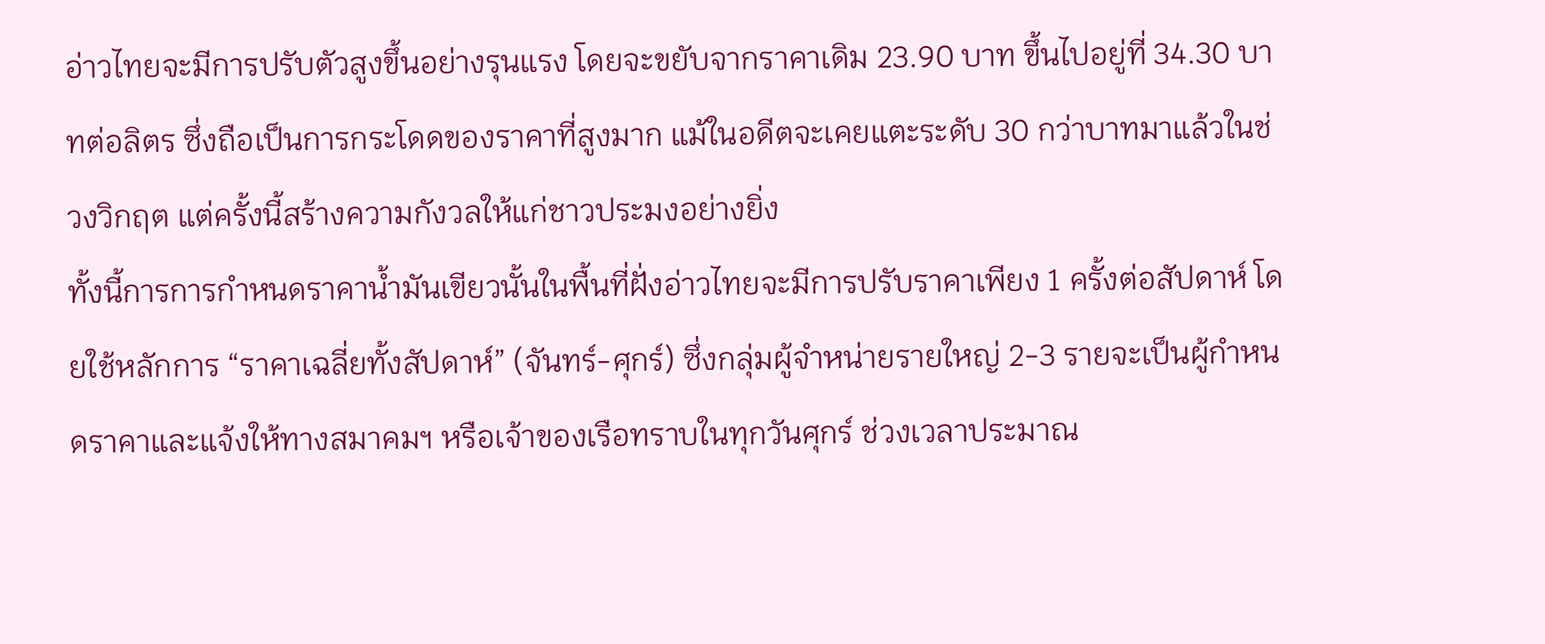อ่าวไทยจะมีการปรับตัวสูงขึ้นอย่างรุนแรง โดยจะขยับจากราคาเดิม 23.90 บาท ขึ้นไปอยู่ที่ 34.30 บาทต่อลิตร ซึ่งถือเป็นการกระโดดของราคาที่สูงมาก แม้ในอดีตจะเคยแตะระดับ 30 กว่าบาทมาแล้วในช่วงวิกฤต แต่ครั้งนี้สร้างความกังวลให้แก่ชาวประมงอย่างยิ่ง
ทั้งนี้การการกำหนดราคาน้ำมันเขียวนั้นในพื้นที่ฝั่งอ่าวไทยจะมีการปรับราคาเพียง 1 ครั้งต่อสัปดาห์ โดยใช้หลักการ “ราคาเฉลี่ยทั้งสัปดาห์” (จันทร์-ศุกร์) ซึ่งกลุ่มผู้จำหน่ายรายใหญ่ 2-3 รายจะเป็นผู้กำหนดราคาและแจ้งให้ทางสมาคมฯ หรือเจ้าของเรือทราบในทุกวันศุกร์ ช่วงเวลาประมาณ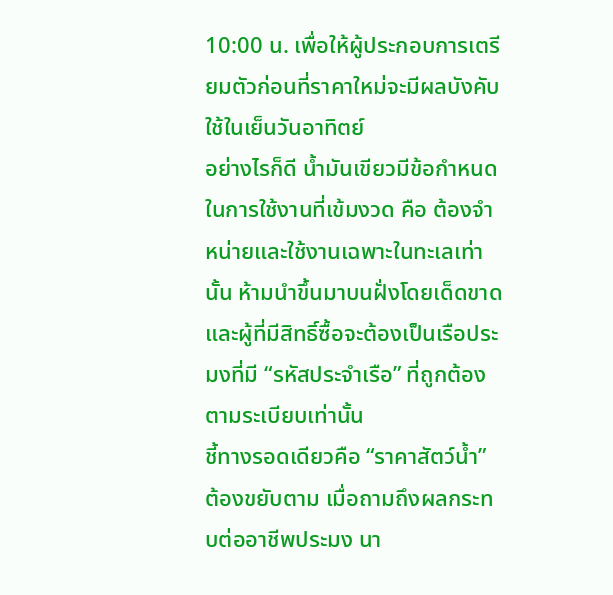10:00 น. เพื่อให้ผู้ประกอบการเตรียมตัวก่อนที่ราคาใหม่จะมีผลบังคับใช้ในเย็นวันอาทิตย์
อย่างไรก็ดี น้ำมันเขียวมีข้อกำหนดในการใช้งานที่เข้มงวด คือ ต้องจำหน่ายและใช้งานเฉพาะในทะเลเท่านั้น ห้ามนำขึ้นมาบนฝั่งโดยเด็ดขาด และผู้ที่มีสิทธิ์ซื้อจะต้องเป็นเรือประมงที่มี “รหัสประจำเรือ” ที่ถูกต้องตามระเบียบเท่านั้น
ชี้ทางรอดเดียวคือ “ราคาสัตว์น้ำ” ต้องขยับตาม เมื่อถามถึงผลกระทบต่ออาชีพประมง นา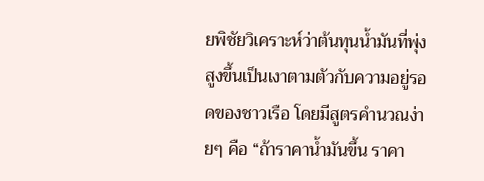ยพิชัยวิเคราะห์ว่าต้นทุนน้ำมันที่พุ่งสูงขึ้นเป็นเงาตามตัวกับความอยู่รอดของชาวเรือ โดยมีสูตรคำนวณง่ายๆ คือ “ถ้าราคาน้ำมันขึ้น ราคา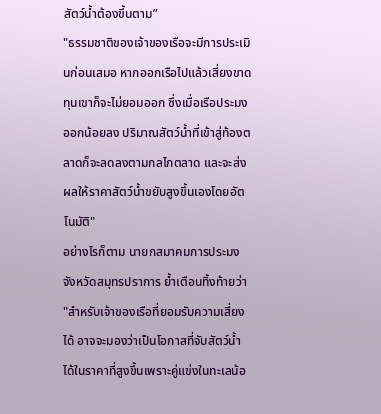สัตว์น้ำต้องขึ้นตาม”
"ธรรมชาติของเจ้าของเรือจะมีการประเมินก่อนเสมอ หากออกเรือไปแล้วเสี่ยงขาดทุนเขาก็จะไม่ยอมออก ซึ่งเมื่อเรือประมงออกน้อยลง ปริมาณสัตว์น้ำที่เข้าสู่ท้องตลาดก็จะลดลงตามกลไกตลาด และจะส่งผลให้ราคาสัตว์น้ำขยับสูงขึ้นเองโดยอัตโนมัติ"
อย่างไรก็ตาม นายกสมาคมการประมงจังหวัดสมุทรปราการ ย้ำเตือนทิ้งท้ายว่า "สำหรับเจ้าของเรือที่ยอมรับความเสี่ยงได้ อาจจะมองว่าเป็นโอกาสที่จับสัตว์น้ำได้ในราคาที่สูงขึ้นเพราะคู่แข่งในทะเลน้อ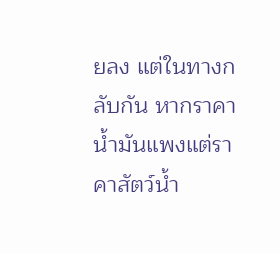ยลง แต่ในทางกลับกัน หากราคาน้ำมันแพงแต่ราคาสัตว์น้ำ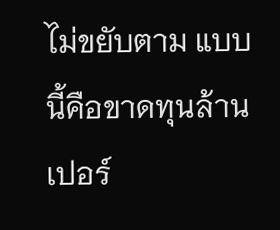ไม่ขยับตาม แบบนี้คือขาดทุนล้านเปอร์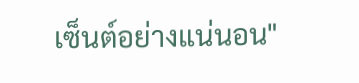เซ็นต์อย่างแน่นอน"